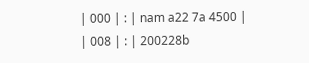| 000 | : | nam a22 7a 4500 |
| 008 | : | 200228b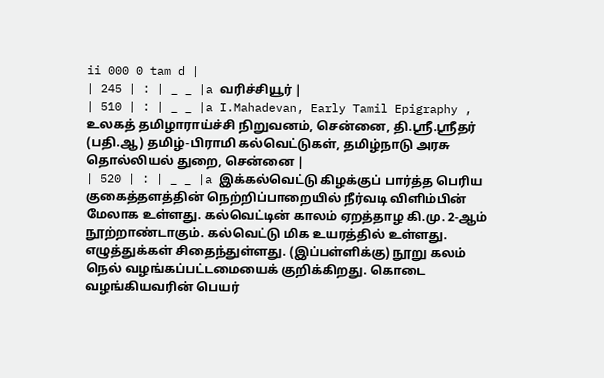ii 000 0 tam d |
| 245 | : | _ _ |a வரிச்சியூர் |
| 510 | : | _ _ |a I.Mahadevan, Early Tamil Epigraphy , உலகத் தமிழாராய்ச்சி நிறுவனம், சென்னை, தி.ஸ்ரீ.ஸ்ரீதர் (பதி.ஆ) தமிழ்-பிராமி கல்வெட்டுகள், தமிழ்நாடு அரசு தொல்லியல் துறை, சென்னை |
| 520 | : | _ _ |a இக்கல்வெட்டு கிழக்குப் பார்த்த பெரிய குகைத்தளத்தின் நெற்றிப்பாறையில் நீர்வடி விளிம்பின் மேலாக உள்ளது. கல்வெட்டின் காலம் ஏறத்தாழ கி.மு. 2-ஆம் நூற்றாண்டாகும். கல்வெட்டு மிக உயரத்தில் உள்ளது. எழுத்துக்கள் சிதைந்துள்ளது. (இப்பள்ளிக்கு) நூறு கலம் நெல் வழங்கப்பட்டமையைக் குறிக்கிறது. கொடை வழங்கியவரின் பெயர்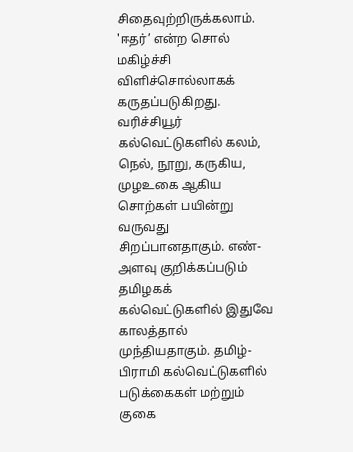சிதைவுற்றிருக்கலாம். 'ஈதர்’ என்ற சொல் மகிழ்ச்சி விளிச்சொல்லாகக் கருதப்படுகிறது. வரிச்சியூர் கல்வெட்டுகளில் கலம், நெல், நூறு, கருகிய, முழஉகை ஆகிய சொற்கள் பயின்று வருவது சிறப்பானதாகும். எண்-அளவு குறிக்கப்படும் தமிழகக் கல்வெட்டுகளில் இதுவே காலத்தால் முந்தியதாகும். தமிழ்-பிராமி கல்வெட்டுகளில் படுக்கைகள் மற்றும் குகை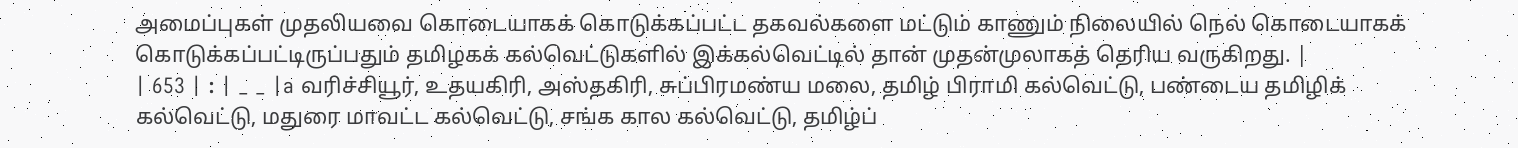அமைப்புகள் முதலியவை கொடையாகக் கொடுக்கப்பட்ட தகவல்களை மட்டும் காணும் நிலையில் நெல் கொடையாகக் கொடுக்கப்பட்டிருப்பதும் தமிழகக் கல்வெட்டுகளில் இக்கல்வெட்டில் தான் முதன்முலாகத் தெரிய வருகிறது. |
| 653 | : | _ _ |a வரிச்சியூர், உதயகிரி, அஸ்தகிரி, சுப்பிரமண்ய மலை, தமிழ் பிராமி கல்வெட்டு, பண்டைய தமிழிக் கல்வெட்டு, மதுரை மாவட்ட கல்வெட்டு, சங்க கால கல்வெட்டு, தமிழ்ப்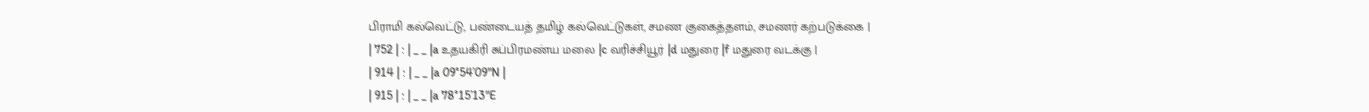பிராமி கல்வெட்டு, பண்டையத் தமிழ் கல்வெட்டுகள், சமண குகைத்தளம், சமணர் கற்படுக்கை |
| 752 | : | _ _ |a உதயகிரி சுப்பிரமண்ய மலை |c வரிச்சியூர் |d மதுரை |f மதுரை வடக்கு |
| 914 | : | _ _ |a 09°54’09"N |
| 915 | : | _ _ |a 78°15’13"E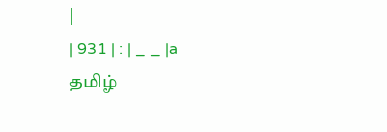|
| 931 | : | _ _ |a தமிழ்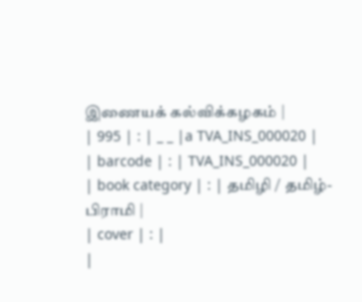இணையக் கல்விக்கழகம் |
| 995 | : | _ _ |a TVA_INS_000020 |
| barcode | : | TVA_INS_000020 |
| book category | : | தமிழி / தமிழ்-பிராமி |
| cover | : |
|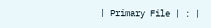| Primary File | : |